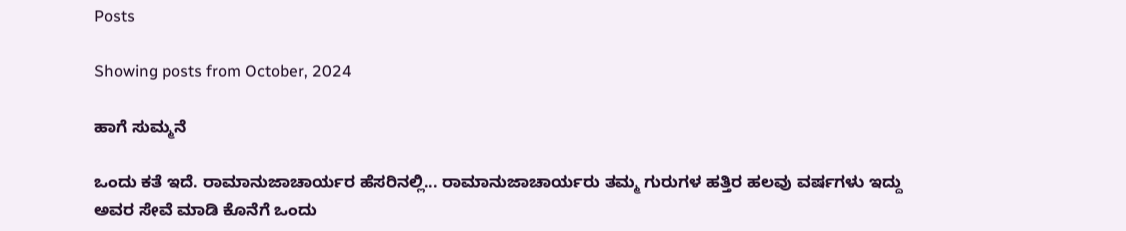Posts

Showing posts from October, 2024

ಹಾಗೆ ಸುಮ್ಮನೆ

ಒಂದು ಕತೆ ಇದೆ. ರಾಮಾನುಜಾಚಾರ್ಯರ ಹೆಸರಿನಲ್ಲಿ... ರಾಮಾನುಜಾಚಾರ್ಯರು ತಮ್ಮ ಗುರುಗಳ ಹತ್ತಿರ ಹಲವು ವರ್ಷಗಳು ಇದ್ದು ಅವರ ಸೇವೆ ಮಾಡಿ ಕೊನೆಗೆ ಒಂದು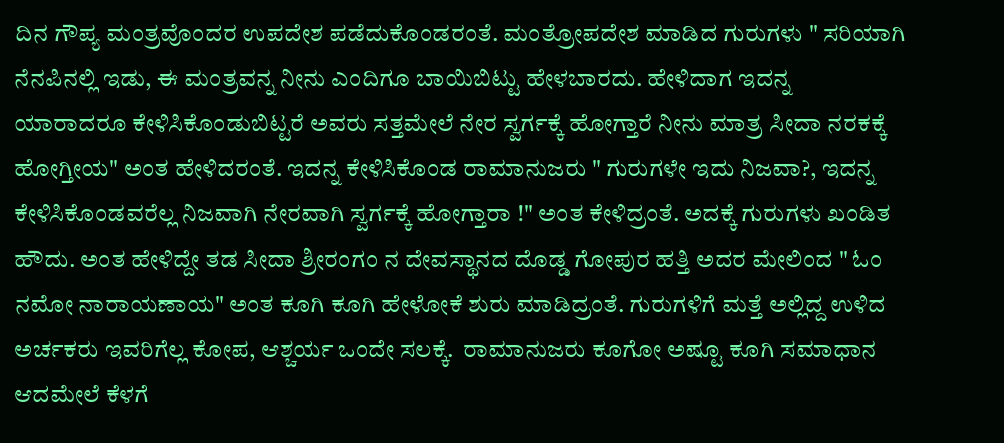ದಿನ ಗೌಪ್ಯ ಮಂತ್ರವೊಂದರ ಉಪದೇಶ ಪಡೆದುಕೊಂಡರಂತೆ. ಮಂತ್ರೋಪದೇಶ ಮಾಡಿದ ಗುರುಗಳು " ಸರಿಯಾಗಿ ನೆನಪಿನಲ್ಲಿ ಇಡು, ಈ ಮಂತ್ರವನ್ನ ನೀನು ಎಂದಿಗೂ ಬಾಯಿಬಿಟ್ಟು ಹೇಳಬಾರದು. ಹೇಳಿದಾಗ ಇದನ್ನ ಯಾರಾದರೂ ಕೇಳಿಸಿಕೊಂಡುಬಿಟ್ಟರೆ ಅವರು ಸತ್ತಮೇಲೆ ನೇರ ಸ್ವರ್ಗಕ್ಕೆ ಹೋಗ್ತಾರೆ ನೀನು ಮಾತ್ರ ಸೀದಾ ನರಕಕ್ಕೆ ಹೋಗ್ತೀಯ" ಅಂತ ಹೇಳಿದರಂತೆ. ಇದನ್ನ ಕೇಳಿಸಿಕೊಂಡ ರಾಮಾನುಜರು " ಗುರುಗಳೇ ಇದು ನಿಜವಾ?, ಇದನ್ನ ಕೇಳಿಸಿಕೊಂಡವರೆಲ್ಲ ನಿಜವಾಗಿ ನೇರವಾಗಿ ಸ್ವರ್ಗಕ್ಕೆ ಹೋಗ್ತಾರಾ !" ಅಂತ ಕೇಳಿದ್ರಂತೆ. ಅದಕ್ಕೆ ಗುರುಗಳು ಖಂಡಿತ ಹೌದು. ಅಂತ ಹೇಳಿದ್ದೇ ತಡ ಸೀದಾ ಶ್ರೀರಂಗಂ ನ ದೇವಸ್ಥಾನದ ದೊಡ್ಡ ಗೋಪುರ ಹತ್ತಿ ಅದರ ಮೇಲಿಂದ " ಓಂ ನಮೋ ನಾರಾಯಣಾಯ" ಅಂತ ಕೂಗಿ ಕೂಗಿ ಹೇಳೋಕೆ ಶುರು ಮಾಡಿದ್ರಂತೆ. ಗುರುಗಳಿಗೆ ಮತ್ತೆ ಅಲ್ಲಿದ್ದ ಉಳಿದ ಅರ್ಚಕರು ಇವರಿಗೆಲ್ಲ ಕೋಪ, ಆಶ್ಚರ್ಯ ಒಂದೇ ಸಲಕ್ಕೆ.  ರಾಮಾನುಜರು ಕೂಗೋ ಅಷ್ಟೂ ಕೂಗಿ ಸಮಾಧಾನ ಆದಮೇಲೆ ಕೆಳಗೆ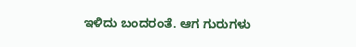ಇಳಿದು ಬಂದರಂತೆ. ಆಗ ಗುರುಗಳು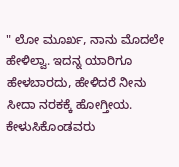" ಲೋ ಮೂರ್ಖ, ನಾನು ಮೊದಲೇ ಹೇಳಿಲ್ವಾ. ಇದನ್ನ ಯಾರಿಗೂ ಹೇಳಬಾರದು, ಹೇಳಿದರೆ ನೀನು ಸೀದಾ ನರಕಕ್ಕೆ ಹೋಗ್ತೀಯ. ಕೇಳುಸಿಕೊಂಡವರು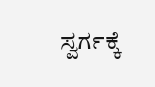ಸ್ವರ್ಗಕ್ಕೆ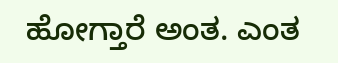ಹೋಗ್ತಾರೆ ಅಂತ. ಎಂತ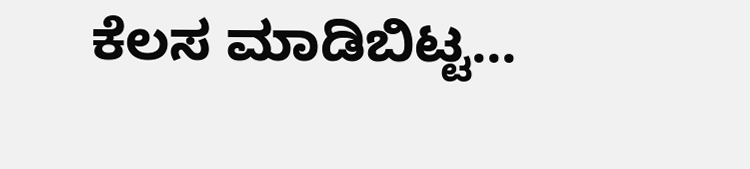ಕೆಲಸ ಮಾಡಿಬಿಟ್ಟ...